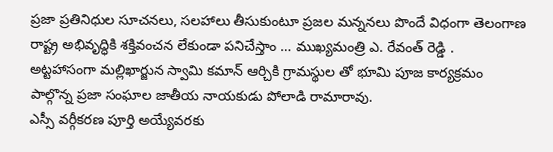ప్రజా ప్రతినిధుల సూచనలు, సలహాలు తీసుకుంటూ ప్రజల మన్ననలు పొందే విధంగా తెలంగాణ రాష్ట్ర అభివృద్ధికి శక్తివంచన లేకుండా పనిచేస్తాం … ముఖ్యమంత్రి ఎ. రేవంత్ రెడ్డి .
అట్టహాసంగా మల్లిఖార్జున స్వామి కమాన్ ఆర్చికి గ్రామస్థుల తో భూమి పూజ కార్యక్రమం పాల్గొన్న ప్రజా సంఘాల జాతీయ నాయకుడు పోలాడి రామారావు.
ఎస్సీ వర్గీకరణ పూర్తి అయ్యేవరకు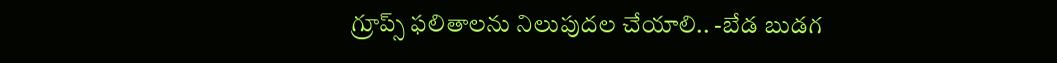గ్రూప్స్ ఫలితాలను నిలుపుదల చేయాలి.. -బేడ బుడగ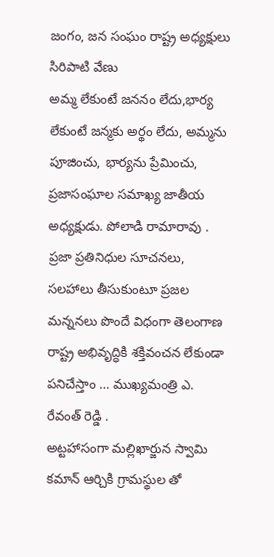జంగం, జన సంఘం రాష్ట్ర అధ్యక్షులు సిరిపాటి వేణు
అమ్మ లేకుంటే జననం లేదు,భార్య లేకుంటే జన్మకు అర్థం లేదు, అమ్మను పూజించు, భార్యను ప్రేమించు, ప్రజాసంఘాల సమాఖ్య జాతీయ అధ్యక్షుడు. పోలాడి రామారావు .
ప్రజా ప్రతినిధుల సూచనలు, సలహాలు తీసుకుంటూ ప్రజల మన్ననలు పొందే విధంగా తెలంగాణ రాష్ట్ర అభివృద్ధికి శక్తివంచన లేకుండా పనిచేస్తాం … ముఖ్యమంత్రి ఎ. రేవంత్ రెడ్డి .
అట్టహాసంగా మల్లిఖార్జున స్వామి కమాన్ ఆర్చికి గ్రామస్థుల తో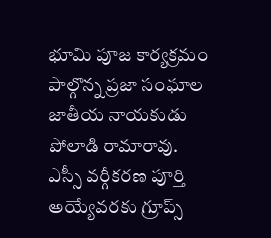భూమి పూజ కార్యక్రమం పాల్గొన్న ప్రజా సంఘాల జాతీయ నాయకుడు పోలాడి రామారావు.
ఎస్సీ వర్గీకరణ పూర్తి అయ్యేవరకు గ్రూప్స్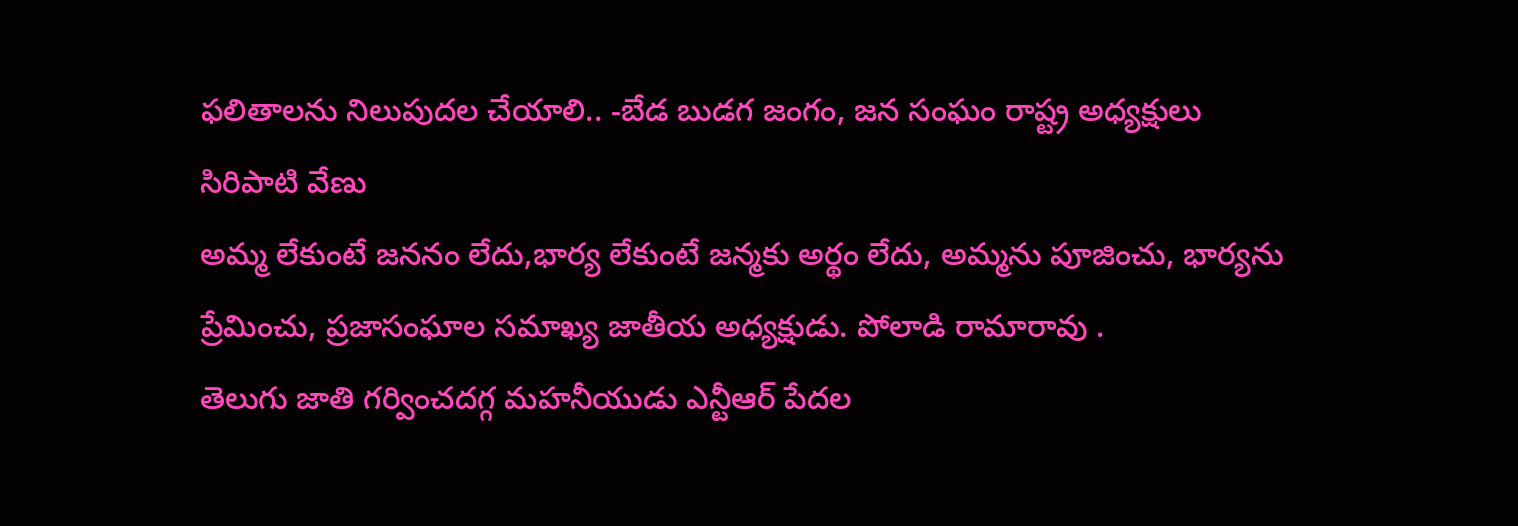ఫలితాలను నిలుపుదల చేయాలి.. -బేడ బుడగ జంగం, జన సంఘం రాష్ట్ర అధ్యక్షులు సిరిపాటి వేణు
అమ్మ లేకుంటే జననం లేదు,భార్య లేకుంటే జన్మకు అర్థం లేదు, అమ్మను పూజించు, భార్యను ప్రేమించు, ప్రజాసంఘాల సమాఖ్య జాతీయ అధ్యక్షుడు. పోలాడి రామారావు .
తెలుగు జాతి గర్వించదగ్గ మహనీయుడు ఎన్టీఆర్ పేదల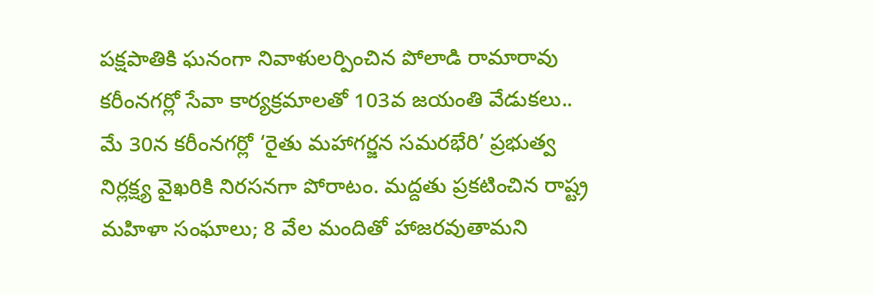పక్షపాతికి ఘనంగా నివాళులర్పించిన పోలాడి రామారావు కరీంనగర్లో సేవా కార్యక్రమాలతో 103వ జయంతి వేడుకలు..
మే 30న కరీంనగర్లో ‘రైతు మహాగర్జన సమరభేరి’ ప్రభుత్వ నిర్లక్ష్య వైఖరికి నిరసనగా పోరాటం. మద్దతు ప్రకటించిన రాష్ట్ర మహిళా సంఘాలు; 8 వేల మందితో హాజరవుతామని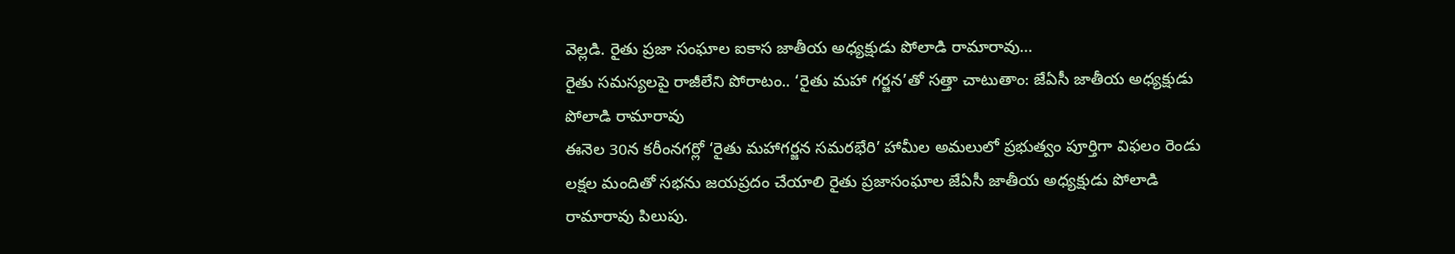వెల్లడి. రైతు ప్రజా సంఘాల ఐకాస జాతీయ అధ్యక్షుడు పోలాడి రామారావు…
రైతు సమస్యలపై రాజీలేని పోరాటం.. ‘రైతు మహా గర్జన’తో సత్తా చాటుతాం: జేఏసీ జాతీయ అధ్యక్షుడు పోలాడి రామారావు
ఈనెల 30న కరీంనగర్లో ‘రైతు మహాగర్జన సమరభేరి’ హామీల అమలులో ప్రభుత్వం పూర్తిగా విఫలం రెండు లక్షల మందితో సభను జయప్రదం చేయాలి రైతు ప్రజాసంఘాల జేఏసీ జాతీయ అధ్యక్షుడు పోలాడి రామారావు పిలుపు.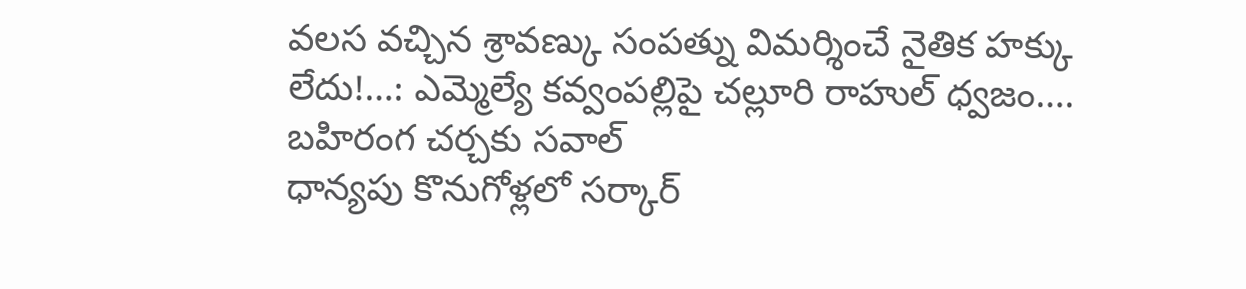వలస వచ్చిన శ్రావణ్కు సంపత్ను విమర్శించే నైతిక హక్కు లేదు!…: ఎమ్మెల్యే కవ్వంపల్లిపై చల్లూరి రాహుల్ ధ్వజం…. బహిరంగ చర్చకు సవాల్
ధాన్యపు కొనుగోళ్లలో సర్కార్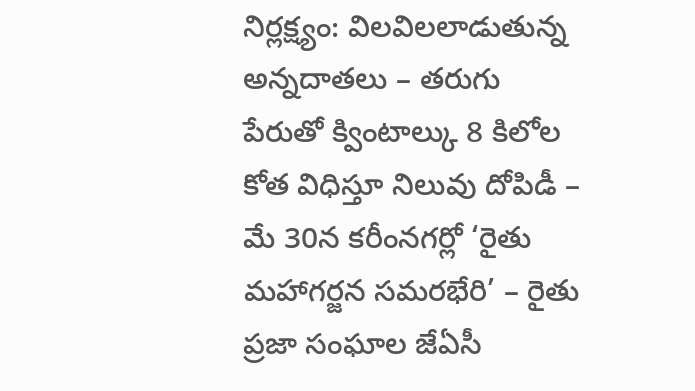నిర్లక్ష్యం: విలవిలలాడుతున్న అన్నదాతలు – తరుగు పేరుతో క్వింటాల్కు 8 కిలోల కోత విధిస్తూ నిలువు దోపిడీ – మే 30న కరీంనగర్లో ‘రైతు మహాగర్జన సమరభేరి’ – రైతు ప్రజా సంఘాల జేఏసీ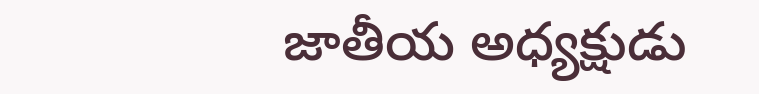జాతీయ అధ్యక్షుడు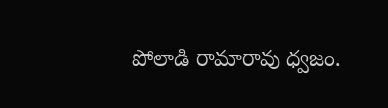పోలాడి రామారావు ధ్వజం.